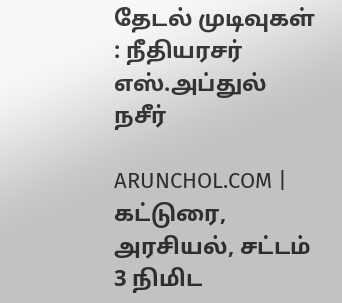தேடல் முடிவுகள் : நீதியரசர் எஸ்.அப்துல் நசீர்

ARUNCHOL.COM | கட்டுரை, அரசியல், சட்டம் 3 நிமிட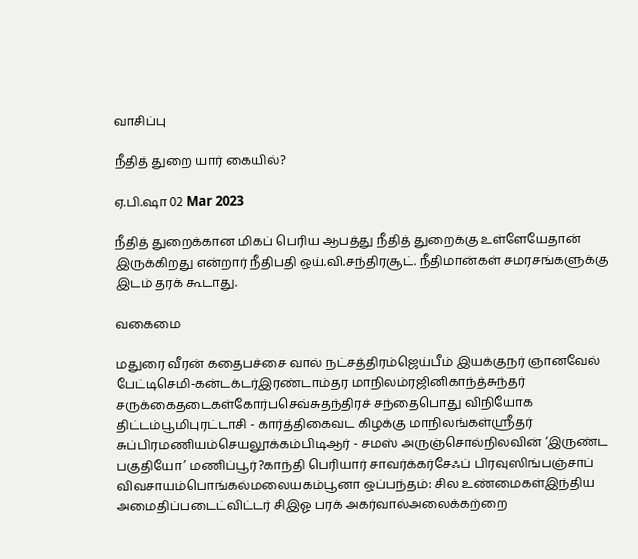வாசிப்பு

நீதித் துறை யார் கையில்?

ஏ.பி.ஷா 02 Mar 2023

நீதித் துறைக்கான மிகப் பெரிய ஆபத்து நீதித் துறைக்கு உள்ளேயேதான் இருக்கிறது என்றார் நீதிபதி ஒய்.வி.சந்திரசூட். நீதிமான்கள் சமரசங்களுக்கு இடம் தரக் கூடாது.

வகைமை

மதுரை வீரன் கதைபச்சை வால் நட்சத்திரம்ஜெய்பீம் இயக்குநர் ஞானவேல் பேட்டிசெமி-கன்டக்டர்இரண்டாம்தர மாநிலம்ரஜினிகாந்த்சுந்தர் சருக்கைதடைகள்கோர்பசெவ்சுதந்திரச் சந்தைபொது விநியோக திட்டம்பூமிபுரட்டாசி - கார்த்திகைவட கிழக்கு மாநிலங்கள்ஸ்ரீதர் சுப்பிரமணியம்செயலூக்கம்பிடிஆர் - சமஸ் அருஞ்சொல்நிலவின் ‘இருண்ட பகுதியோ’ மணிப்பூர்?காந்தி பெரியார் சாவர்க்கர்சேஃப் பிரவுஸிங்பஞ்சாப் விவசாயம்பொங்கல்மலையகம்பூனா ஒப்பந்தம்: சில உண்மைகள்இந்திய அமைதிப்படைட்விட்டர் சிஇஓ பரக் அகர்வால்அலைக்கற்றை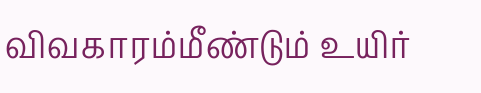விவகாரம்மீண்டும் உயிர்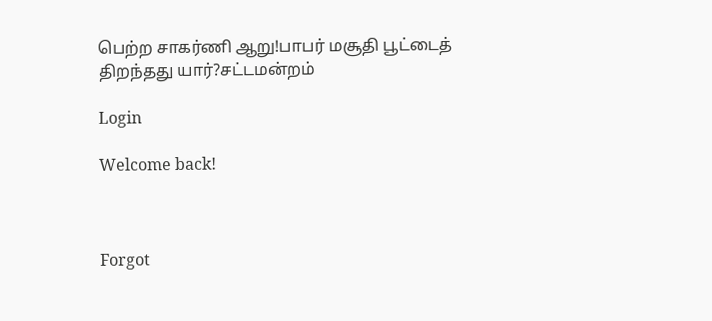பெற்ற சாகர்ணி ஆறு!பாபர் மசூதி பூட்டைத் திறந்தது யார்?சட்டமன்றம்

Login

Welcome back!



Forgot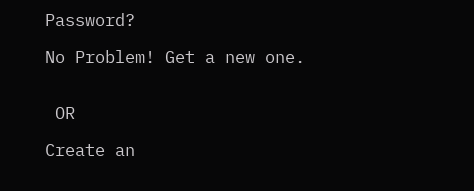Password?

No Problem! Get a new one.


 OR

Create an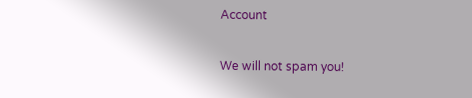Account

We will not spam you!